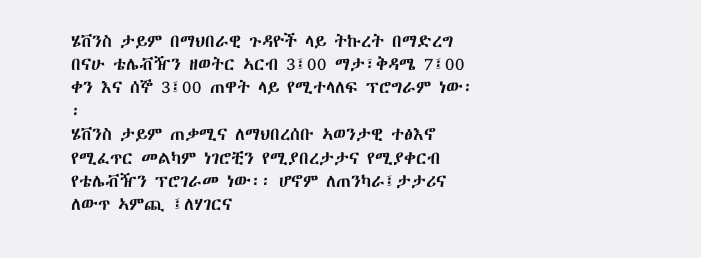ሄቨንስ ታይም በማህበራዊ ጉዳዮች ላይ ትኩረት በማድረግ በናሁ ቴሌቭዥን ዘወትር ኣርብ 3፤00 ማታ፣ቅዳሜ 7፤00 ቀን እና ሰኞ 3፤00 ጠዋት ላይ የሚተላለፍ ፕሮግራም ነው፡፡
ሄቨንስ ታይም ጠቃሚና ለማህበረሰቡ ኣወንታዊ ተፅእኖ የሚፈጥር መልካም ነገሮቺን የሚያበረታታና የሚያቀርብ የቴሌቭዥን ፕሮገራመ ነው፡፡ ሆኖም ለጠንካራ፤ታታሪና ለውጥ ኣምጪ ፤ለሃገርና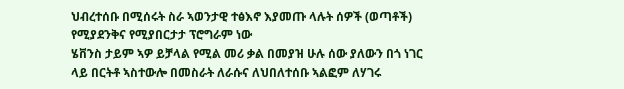ህብረተሰቡ በሚሰሩት ስራ ኣወንታዊ ተፅእኖ እያመጡ ላሉት ሰዎች (ወጣቶች) የሚያደንቅና የሚያበርታታ ፕሮግራም ነው
ሄቨንስ ታይም ኣዎ ይቻላል የሚል መሪ ቃል በመያዝ ሁሉ ሰው ያለውን በጎ ነገር ላይ በርትቶ ኣስተውሎ በመስራት ለራሱና ለህበለተሰቡ ኣልፎም ለሃገሩ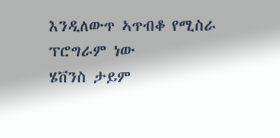እንዲለውጥ ኣጥብቆ የሚስራ ፕሮግራም ነው
ሄቨንስ ታይም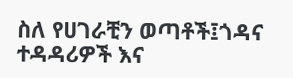ስለ የሀገራቺን ወጣቶች፤ጎዳና ተዳዳሪዎች እና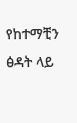የከተማቺን ፅዳት ላይ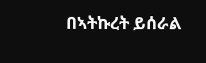በኣትኩረት ይሰራል